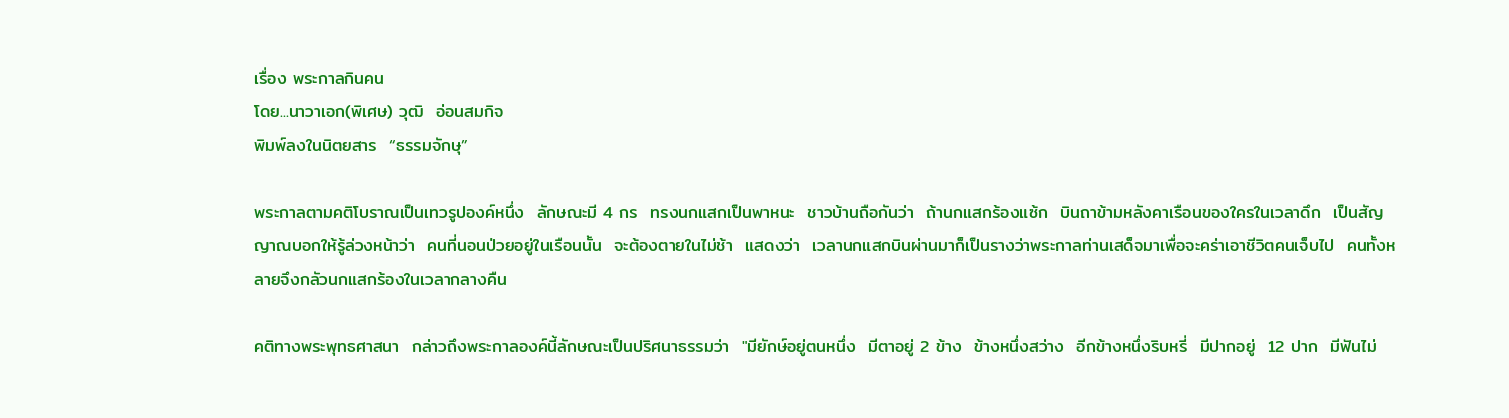เรื่อง พระกาลกินคน
โดย...นาวาเอก(พิเศษ) วุฒิ  อ่อนสมกิจ
พิมพ์ลงในนิตยสาร  “ธรรมจักษุ”

พระกาลตามคติโบราณเป็นเทวรูปองค์หนึ่ง  ลักษณะมี 4 กร  ทรงนกแสกเป็นพาหนะ  ชาวบ้านถือกันว่า  ถ้านกแสกร้องแซ้ก  บินถาข้ามหลังคาเรือนของใครในเวลาดึก  เป็นสัญญาณบอกให้รู้ล่วงหน้าว่า  คนที่นอนป่วยอยู่ในเรือนนั้น  จะต้องตายในไม่ช้า  แสดงว่า  เวลานกแสกบินผ่านมาก็เป็นรางว่าพระกาลท่านเสด็จมาเพื่อจะคร่าเอาชีวิตคนเจ็บไป  คนทั้งหลายจึงกลัวนกแสกร้องในเวลากลางคืน

คติทางพระพุทธศาสนา  กล่าวถึงพระกาลองค์นี้ลักษณะเป็นปริศนาธรรมว่า  "มียักษ์อยู่ตนหนึ่ง  มีตาอยู่ 2 ข้าง  ข้างหนึ่งสว่าง  อีกข้างหนึ่งริบหรี่  มีปากอยู่  12 ปาก  มีฟันไม่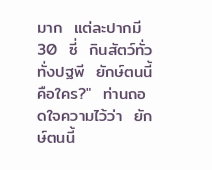มาก  แต่ละปากมี  30  ซี่  กินสัตว์ทั่วทั่งปฐพี  ยักษ์ตนนี้คือใคร?"  ท่านถอดใจความไว้ว่า  ยักษ์ตนนี้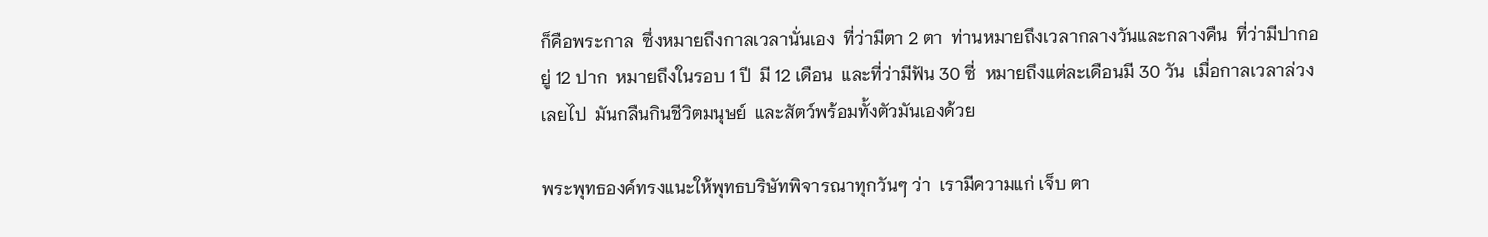ก็คือพระกาล  ซึ่งหมายถึงกาลเวลานั่นเอง  ที่ว่ามีตา 2 ตา  ท่านหมายถึงเวลากลางวันและกลางคืน  ที่ว่ามีปากอยู่ 12 ปาก  หมายถึงในรอบ 1 ปี  มี 12 เดือน  และที่ว่ามีฟัน 30 ซี่  หมายถึงแต่ละเดือนมี 30 วัน  เมื่อกาลเวลาล่วงเลยไป  มันกลืนกินชีวิตมนุษย์  และสัตว์พร้อมทั้งตัวมันเองด้วย

พระพุทธองค์ทรงแนะให้พุทธบริษัทพิจารณาทุกวันๆ ว่า  เรามีความแก่ เจ็บ ตา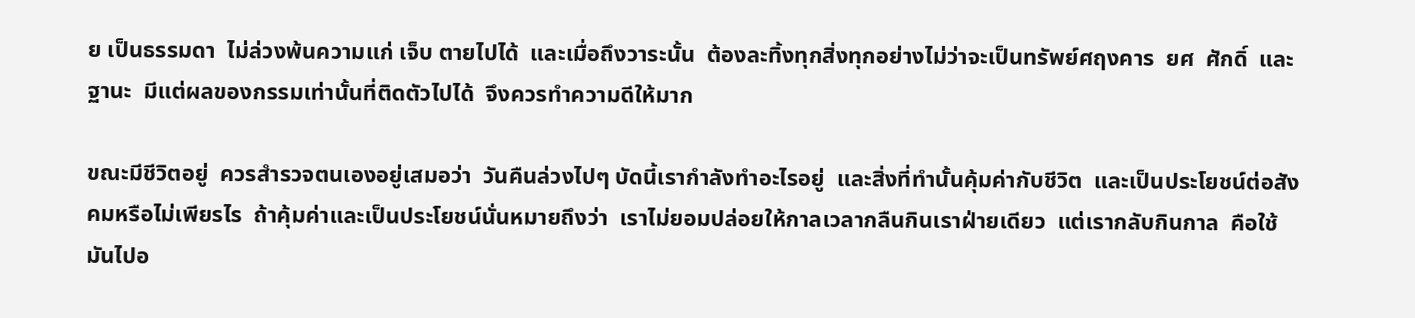ย เป็นธรรมดา  ไม่ล่วงพ้นความแก่ เจ็บ ตายไปได้  และเมื่อถึงวาระนั้น  ต้องละทิ้งทุกสิ่งทุกอย่างไม่ว่าจะเป็นทรัพย์ศฤงคาร  ยศ  ศักดิ์  และฐานะ  มีแต่ผลของกรรมเท่านั้นที่ติดตัวไปได้  จึงควรทำความดีให้มาก

ขณะมีชีวิตอยู่  ควรสำรวจตนเองอยู่เสมอว่า  วันคืนล่วงไปๆ บัดนี้เรากำลังทำอะไรอยู่  และสิ่งที่ทำนั้นคุ้มค่ากับชีวิต  และเป็นประโยชน์ต่อสังคมหรือไม่เพียรไร  ถ้าคุ้มค่าและเป็นประโยชน์นั่นหมายถึงว่า  เราไม่ยอมปล่อยให้กาลเวลากลืนกินเราฝ่ายเดียว  แต่เรากลับกินกาล  คือใช้มันไปอ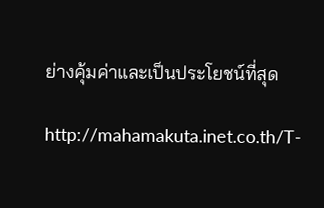ย่างคุ้มค่าและเป็นประโยชน์ที่สุด

http://mahamakuta.inet.co.th/T-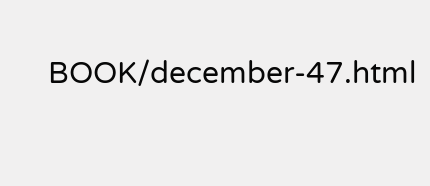BOOK/december-47.html